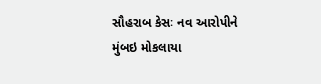સૌહરાબ કેસઃ નવ આરોપીને મુંબઇ મોકલાયા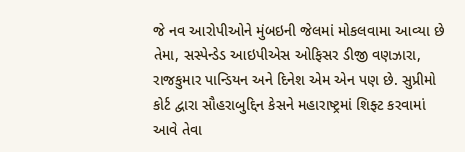જે નવ આરોપીઓને મુંબઇની જેલમાં મોકલવામા આવ્યા છે તેમા, સસ્પેન્ડેડ આઇપીએસ ઓફિસર ડીજી વણઝારા, રાજકુમાર પાન્ડિયન અને દિનેશ એમ એન પણ છે. સુપ્રીમો કોર્ટ દ્વારા સૌહરાબુદ્દિન કેસને મહારાષ્ટ્રમાં શિફ્ટ કરવામાં આવે તેવા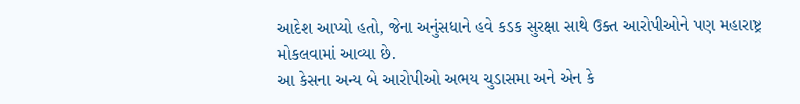આદેશ આપ્યો હતો, જેના અનુંસધાને હવે કડક સુરક્ષા સાથે ઉક્ત આરોપીઓને પણ મહારાષ્ટ્ર મોકલવામાં આવ્યા છે.
આ કેસના અન્ય બે આરોપીઓ અભય ચુડાસમા અને એન કે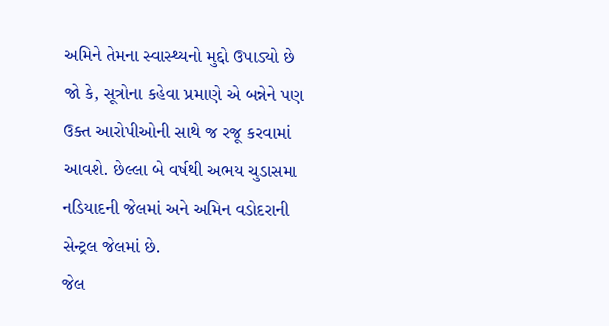અમિને તેમના સ્વાસ્થ્યનો મુદ્દો ઉપાડ્યો છે જો કે, સૂત્રોના કહેવા પ્રમાણે એ બન્નેને પણ ઉક્ત આરોપીઓની સાથે જ રજૂ કરવામાં આવશે. છેલ્લા બે વર્ષથી અભય ચુડાસમા નડિયાદની જેલમાં અને અમિન વડોદરાની સેન્ટ્રલ જેલમાં છે.
જેલ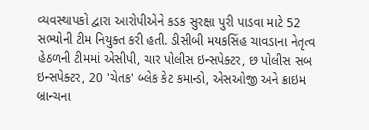વ્યવસ્થાપકો દ્વારા આરોપીએને કડક સુરક્ષા પુરી પાડવા માટે 52 સભ્યોની ટીમ નિયુક્ત કરી હતી. ડીસીબી મયકસિંહ ચાવડાના નેતૃત્વ હેઠળની ટીમમાં એસીપી, ચાર પોલીસ ઇન્સપેક્ટર, છ પોલીસ સબ ઇન્સપેક્ટર, 20 'ચેતક' બ્લેક કેટ કમાન્ડો, એસઓજી અને ક્રાઇમ બ્રાન્ચના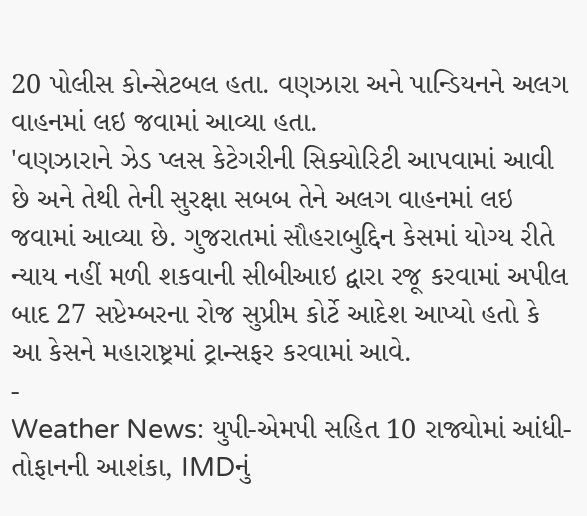20 પોલીસ કોન્સેટબલ હતા. વણઝારા અને પાન્ડિયનને અલગ વાહનમાં લઇ જવામાં આવ્યા હતા.
'વણઝારાને ઝેડ પ્લસ કેટેગરીની સિક્યોરિટી આપવામાં આવી છે અને તેથી તેની સુરક્ષા સબબ તેને અલગ વાહનમાં લઇ જવામાં આવ્યા છે. ગુજરાતમાં સૌહરાબુદ્દિન કેસમાં યોગ્ય રીતે ન્યાય નહીં મળી શકવાની સીબીઆઇ દ્વારા રજૂ કરવામાં અપીલ બાદ 27 સપ્ટેમ્બરના રોજ સુપ્રીમ કોર્ટે આદેશ આપ્યો હતો કે આ કેસને મહારાષ્ટ્રમાં ટ્રાન્સફર કરવામાં આવે.
-
Weather News: યુપી-એમપી સહિત 10 રાજ્યોમાં આંધી-તોફાનની આશંકા, IMDનું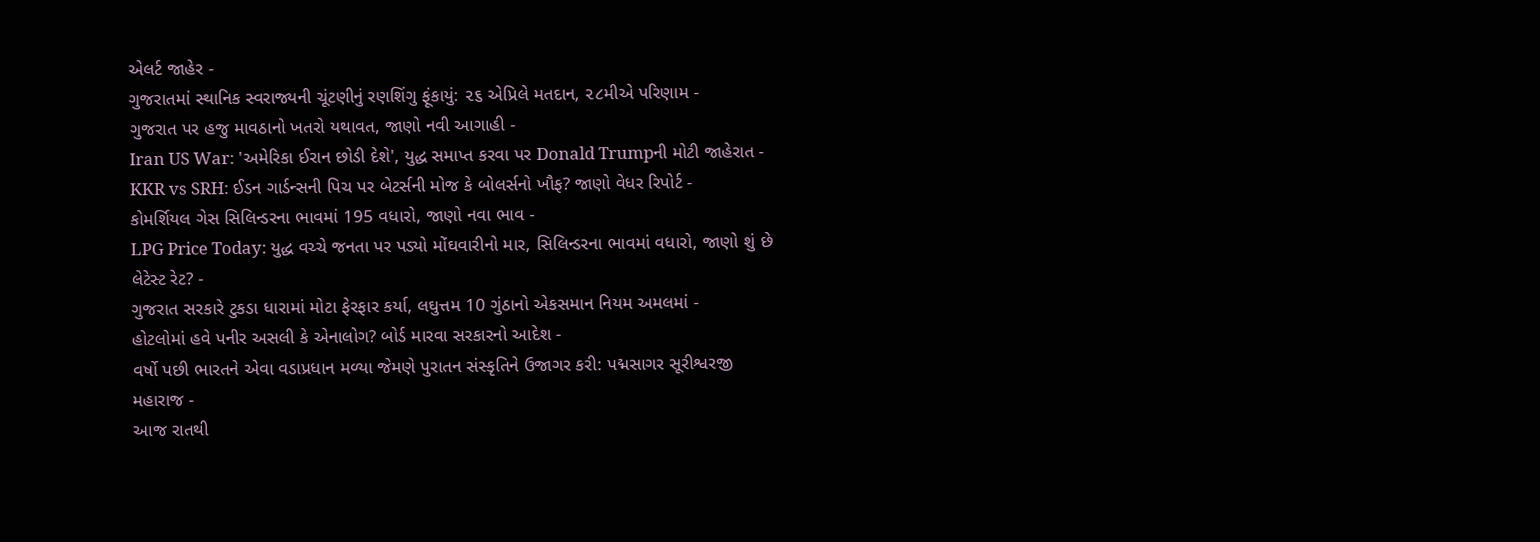એલર્ટ જાહેર -
ગુજરાતમાં સ્થાનિક સ્વરાજ્યની ચૂંટણીનું રણશિંગુ ફૂંકાયું: ૨૬ એપ્રિલે મતદાન, ૨૮મીએ પરિણામ -
ગુજરાત પર હજુ માવઠાનો ખતરો યથાવત, જાણો નવી આગાહી -
Iran US War: 'અમેરિકા ઈરાન છોડી દેશે', યુદ્ધ સમાપ્ત કરવા પર Donald Trumpની મોટી જાહેરાત -
KKR vs SRH: ઈડન ગાર્ડન્સની પિચ પર બેટર્સની મોજ કે બોલર્સનો ખૌફ? જાણો વેધર રિપોર્ટ -
કોમર્શિયલ ગેસ સિલિન્ડરના ભાવમાં 195 વધારો, જાણો નવા ભાવ -
LPG Price Today: યુદ્ધ વચ્ચે જનતા પર પડ્યો મોંઘવારીનો માર, સિલિન્ડરના ભાવમાં વધારો, જાણો શું છે લેટેસ્ટ રેટ? -
ગુજરાત સરકારે ટુકડા ધારામાં મોટા ફેરફાર કર્યા, લઘુત્તમ 10 ગુંઠાનો એકસમાન નિયમ અમલમાં -
હોટલોમાં હવે પનીર અસલી કે એનાલોગ? બોર્ડ મારવા સરકારનો આદેશ -
વર્ષો પછી ભારતને એવા વડાપ્રધાન મળ્યા જેમણે પુરાતન સંસ્કૃતિને ઉજાગર કરી: પદ્મસાગર સૂરીશ્વરજી મહારાજ -
આજ રાતથી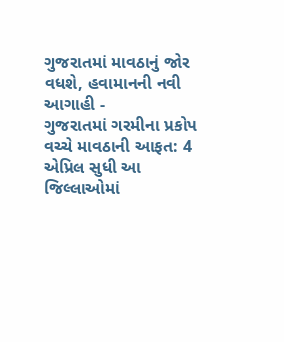ગુજરાતમાં માવઠાનું જોર વધશે, હવામાનની નવી આગાહી -
ગુજરાતમાં ગરમીના પ્રકોપ વચ્ચે માવઠાની આફત: 4 એપ્રિલ સુધી આ જિલ્લાઓમાં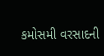કમોસમી વરસાદની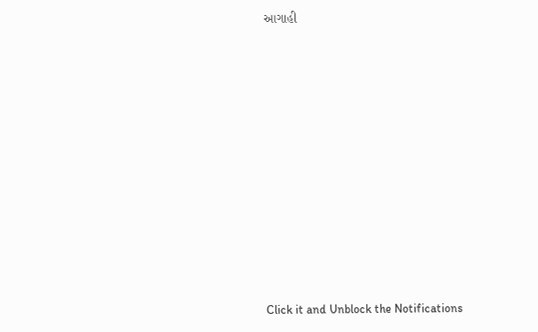આગાહી












Click it and Unblock the Notifications